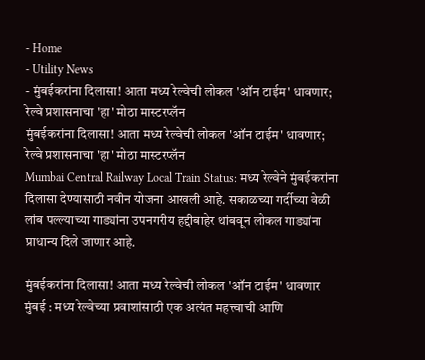- Home
- Utility News
- मुंबईकरांना दिलासा! आता मध्य रेल्वेची लोकल 'ऑन टाईम' धावणार; रेल्वे प्रशासनाचा 'हा' मोठा मास्टरप्लॅन
मुंबईकरांना दिलासा! आता मध्य रेल्वेची लोकल 'ऑन टाईम' धावणार; रेल्वे प्रशासनाचा 'हा' मोठा मास्टरप्लॅन
Mumbai Central Railway Local Train Status: मध्य रेल्वेने मुंबईकरांना दिलासा देण्यासाठी नवीन योजना आखली आहे. सकाळच्या गर्दीच्या वेळी लांब पल्ल्याच्या गाड्यांना उपनगरीय हद्दीबाहेर थांबवून लोकल गाड्यांना प्राधान्य दिले जाणार आहे.

मुंबईकरांना दिलासा! आता मध्य रेल्वेची लोकल 'ऑन टाईम' धावणार
मुंबई : मध्य रेल्वेच्या प्रवाशांसाठी एक अत्यंत महत्त्वाची आणि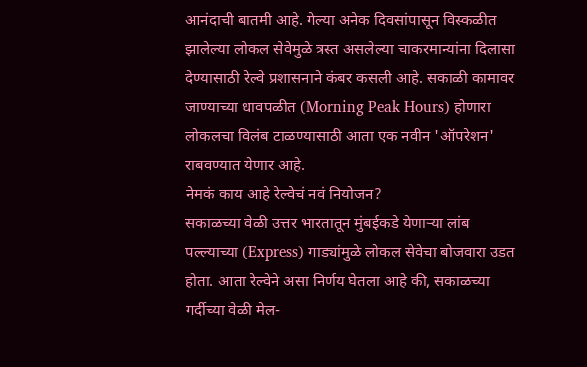आनंदाची बातमी आहे. गेल्या अनेक दिवसांपासून विस्कळीत झालेल्या लोकल सेवेमुळे त्रस्त असलेल्या चाकरमान्यांना दिलासा देण्यासाठी रेल्वे प्रशासनाने कंबर कसली आहे. सकाळी कामावर जाण्याच्या धावपळीत (Morning Peak Hours) होणारा लोकलचा विलंब टाळण्यासाठी आता एक नवीन 'ऑपरेशन' राबवण्यात येणार आहे.
नेमकं काय आहे रेल्वेचं नवं नियोजन?
सकाळच्या वेळी उत्तर भारतातून मुंबईकडे येणाऱ्या लांब पल्ल्याच्या (Express) गाड्यांमुळे लोकल सेवेचा बोजवारा उडत होता. आता रेल्वेने असा निर्णय घेतला आहे की, सकाळच्या गर्दीच्या वेळी मेल-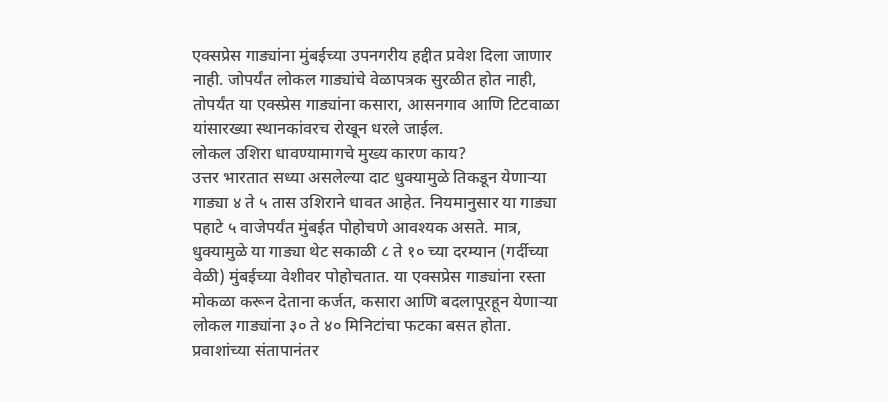एक्सप्रेस गाड्यांना मुंबईच्या उपनगरीय हद्दीत प्रवेश दिला जाणार नाही. जोपर्यंत लोकल गाड्यांचे वेळापत्रक सुरळीत होत नाही, तोपर्यंत या एक्स्प्रेस गाड्यांना कसारा, आसनगाव आणि टिटवाळा यांसारख्या स्थानकांवरच रोखून धरले जाईल.
लोकल उशिरा धावण्यामागचे मुख्य कारण काय?
उत्तर भारतात सध्या असलेल्या दाट धुक्यामुळे तिकडून येणाऱ्या गाड्या ४ ते ५ तास उशिराने धावत आहेत. नियमानुसार या गाड्या पहाटे ५ वाजेपर्यंत मुंबईत पोहोचणे आवश्यक असते. मात्र, धुक्यामुळे या गाड्या थेट सकाळी ८ ते १० च्या दरम्यान (गर्दीच्या वेळी) मुंबईच्या वेशीवर पोहोचतात. या एक्सप्रेस गाड्यांना रस्ता मोकळा करून देताना कर्जत, कसारा आणि बदलापूरहून येणाऱ्या लोकल गाड्यांना ३० ते ४० मिनिटांचा फटका बसत होता.
प्रवाशांच्या संतापानंतर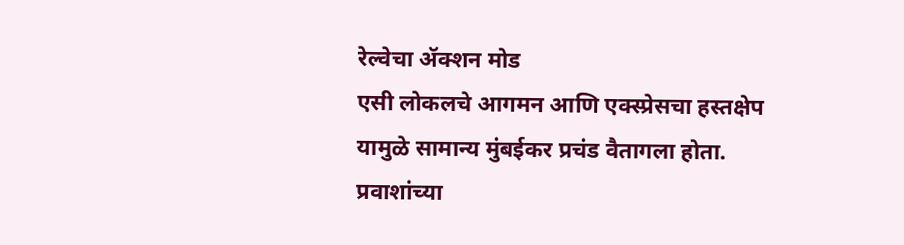रेल्वेचा ॲक्शन मोड
एसी लोकलचे आगमन आणि एक्स्प्रेसचा हस्तक्षेप यामुळे सामान्य मुंबईकर प्रचंड वैतागला होता. प्रवाशांच्या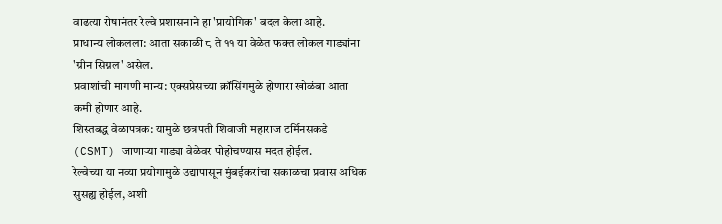वाढत्या रोषानंतर रेल्वे प्रशासनाने हा 'प्रायोगिक' बदल केला आहे.
प्राधान्य लोकलला: आता सकाळी ८ ते ११ या वेळेत फक्त लोकल गाड्यांना 'ग्रीन सिग्नल' असेल.
प्रवाशांची मागणी मान्य: एक्सप्रेसच्या क्रॉसिंगमुळे होणारा खोळंबा आता कमी होणार आहे.
शिस्तबद्ध वेळापत्रक: यामुळे छत्रपती शिवाजी महाराज टर्मिनसकडे (CSMT) जाणाऱ्या गाड्या वेळेवर पोहोचण्यास मदत होईल.
रेल्वेच्या या नव्या प्रयोगामुळे उद्यापासून मुंबईकरांचा सकाळचा प्रवास अधिक सुसह्य होईल, अशी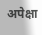अपेक्षा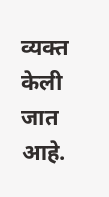व्यक्त केली जात आहे.